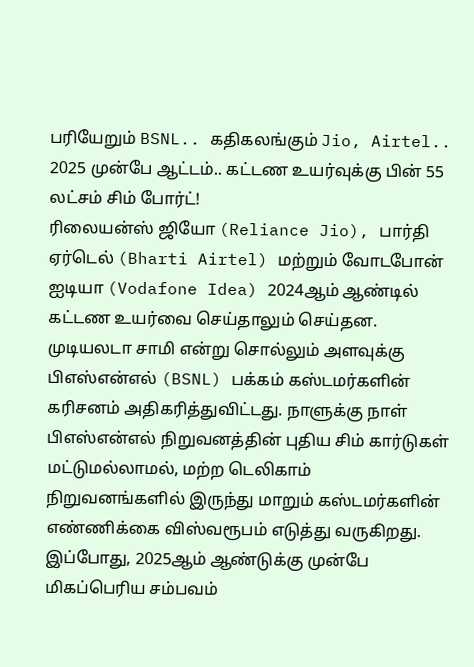பரியேறும் BSNL.. கதிகலங்கும் Jio, Airtel.. 2025 முன்பே ஆட்டம்.. கட்டண உயர்வுக்கு பின் 55 லட்சம் சிம் போர்ட்!
ரிலையன்ஸ் ஜியோ (Reliance Jio), பார்தி ஏர்டெல் (Bharti Airtel) மற்றும் வோடபோன் ஐடியா (Vodafone Idea) 2024ஆம் ஆண்டில் கட்டண உயர்வை செய்தாலும் செய்தன. முடியலடா சாமி என்று சொல்லும் அளவுக்கு பிஎஸ்என்எல் (BSNL) பக்கம் கஸ்டமர்களின் கரிசனம் அதிகரித்துவிட்டது. நாளுக்கு நாள் பிஎஸ்என்எல் நிறுவனத்தின் புதிய சிம் கார்டுகள் மட்டுமல்லாமல், மற்ற டெலிகாம் நிறுவனங்களில் இருந்து மாறும் கஸ்டமர்களின் எண்ணிக்கை விஸ்வரூபம் எடுத்து வருகிறது. இப்போது, 2025ஆம் ஆண்டுக்கு முன்பே மிகப்பெரிய சம்பவம்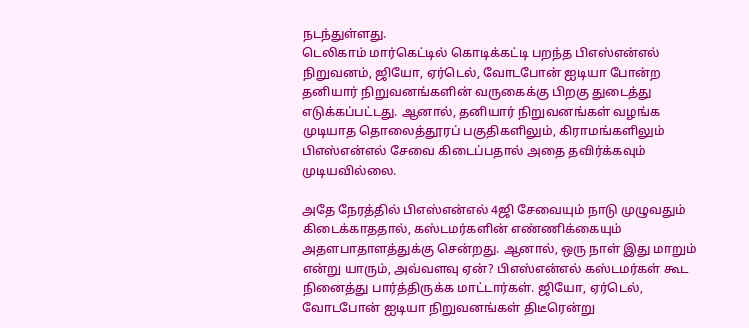நடந்துள்ளது.
டெலிகாம் மார்கெட்டில் கொடிக்கட்டி பறந்த பிஎஸ்என்எல் நிறுவனம், ஜியோ, ஏர்டெல், வோடபோன் ஐடியா போன்ற தனியார் நிறுவனங்களின் வருகைக்கு பிறகு துடைத்து எடுக்கப்பட்டது. ஆனால், தனியார் நிறுவனங்கள் வழங்க முடியாத தொலைத்தூரப் பகுதிகளிலும், கிராமங்களிலும் பிஎஸ்என்எல் சேவை கிடைப்பதால் அதை தவிர்க்கவும் முடியவில்லை.

அதே நேரத்தில் பிஎஸ்என்எல் 4ஜி சேவையும் நாடு முழுவதும் கிடைக்காததால், கஸ்டமர்களின் எண்ணிக்கையும் அதளபாதாளத்துக்கு சென்றது. ஆனால், ஒரு நாள் இது மாறும் என்று யாரும், அவ்வளவு ஏன்? பிஎஸ்என்எல் கஸ்டமர்கள் கூட நினைத்து பார்த்திருக்க மாட்டார்கள். ஜியோ, ஏர்டெல், வோடபோன் ஐடியா நிறுவனங்கள் திடீரென்று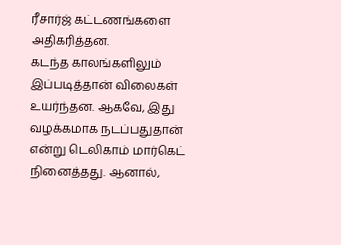ரீசார்ஜ் கட்டணங்களை அதிகரித்தன.
கடந்த காலங்களிலும் இப்படித்தான் விலைகள் உயர்ந்தன. ஆகவே, இது வழக்கமாக நடப்பதுதான் என்று டெலிகாம் மார்கெட் நினைத்தது. ஆனால்,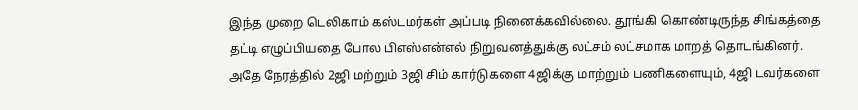இந்த முறை டெலிகாம் கஸ்டமர்கள் அப்படி நினைக்கவில்லை. தூங்கி கொண்டிருந்த சிங்கத்தை தட்டி எழுப்பியதை போல பிஎஸ்என்எல் நிறுவனத்துக்கு லட்சம் லட்சமாக மாறத் தொடங்கினர்.
அதே நேரத்தில் 2ஜி மற்றும் 3ஜி சிம் கார்டுகளை 4ஜிக்கு மாற்றும் பணிகளையும், 4ஜி டவர்களை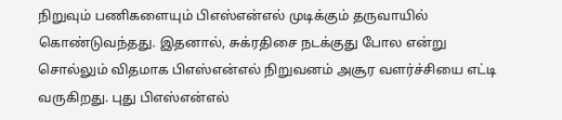நிறுவும் பணிகளையும் பிஎஸ்என்எல் முடிக்கும் தருவாயில் கொண்டுவந்தது. இதனால், சுக்ரதிசை நடக்குது போல என்று சொல்லும் விதமாக பிஎஸ்என்எல் நிறுவனம் அசூர வளர்ச்சியை எட்டி வருகிறது. புது பிஎஸ்என்எல்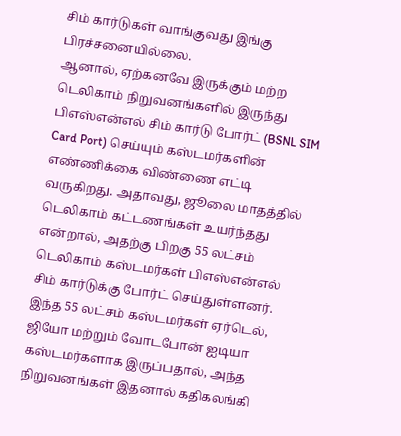சிம் கார்டுகள் வாங்குவது இங்கு பிரச்சனையில்லை.
ஆனால், ஏற்கனவே இருக்கும் மற்ற டெலிகாம் நிறுவனங்களில் இருந்து பிஎஸ்என்எல் சிம் கார்டு போர்ட் (BSNL SIM Card Port) செய்யும் கஸ்டமர்களின் எண்ணிக்கை விண்ணை எட்டி வருகிறது. அதாவது, ஜூலை மாதத்தில் டெலிகாம் கட்டணங்கள் உயர்ந்தது என்றால், அதற்கு பிறகு 55 லட்சம் டெலிகாம் கஸ்டமர்கள் பிஎஸ்என்எல் சிம் கார்டுக்கு போர்ட் செய்துள்ளனர்.
இந்த 55 லட்சம் கஸ்டமர்கள் ஏர்டெல், ஜியோ மற்றும் வோடபோன் ஐடியா கஸ்டமர்களாக இருப்பதால், அந்த நிறுவனங்கள் இதனால் கதிகலங்கி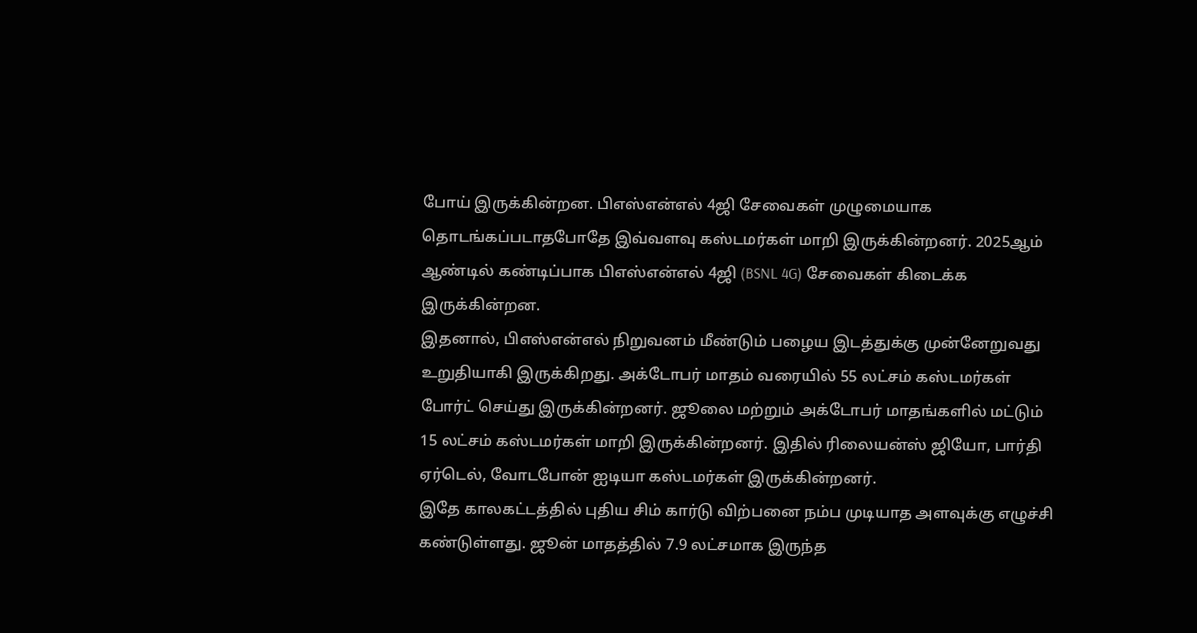போய் இருக்கின்றன. பிஎஸ்என்எல் 4ஜி சேவைகள் முழுமையாக தொடங்கப்படாதபோதே இவ்வளவு கஸ்டமர்கள் மாறி இருக்கின்றனர். 2025ஆம் ஆண்டில் கண்டிப்பாக பிஎஸ்என்எல் 4ஜி (BSNL 4G) சேவைகள் கிடைக்க இருக்கின்றன.
இதனால், பிஎஸ்என்எல் நிறுவனம் மீண்டும் பழைய இடத்துக்கு முன்னேறுவது உறுதியாகி இருக்கிறது. அக்டோபர் மாதம் வரையில் 55 லட்சம் கஸ்டமர்கள் போர்ட் செய்து இருக்கின்றனர். ஜூலை மற்றும் அக்டோபர் மாதங்களில் மட்டும் 15 லட்சம் கஸ்டமர்கள் மாறி இருக்கின்றனர். இதில் ரிலையன்ஸ் ஜியோ, பார்தி ஏர்டெல், வோடபோன் ஐடியா கஸ்டமர்கள் இருக்கின்றனர்.
இதே காலகட்டத்தில் புதிய சிம் கார்டு விற்பனை நம்ப முடியாத அளவுக்கு எழுச்சி கண்டுள்ளது. ஜூன் மாதத்தில் 7.9 லட்சமாக இருந்த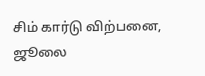சிம் கார்டு விற்பனை, ஜூலை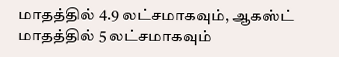மாதத்தில் 4.9 லட்சமாகவும், ஆகஸ்ட் மாதத்தில் 5 லட்சமாகவும்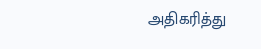அதிகரித்து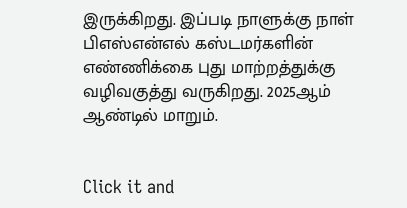இருக்கிறது. இப்படி நாளுக்கு நாள் பிஎஸ்என்எல் கஸ்டமர்களின் எண்ணிக்கை புது மாற்றத்துக்கு வழிவகுத்து வருகிறது. 2025ஆம் ஆண்டில் மாறும்.


Click it and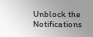Unblock the Notifications